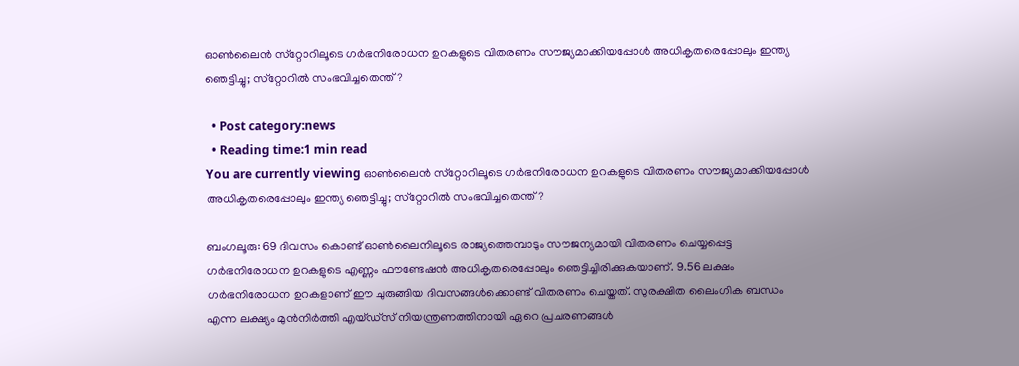ഓണ്‍ലൈന്‍ സ്‌റ്റോറിലൂടെ ഗര്‍ഭനിരോധന ഉറകളുടെ വിതരണം സൗജ്യമാക്കിയപ്പോള്‍ അധികൃതരെപ്പോലും ഇന്ത്യ ഞെട്ടിച്ചു; സ്‌റ്റോറില്‍ സംഭവിച്ചതെന്ത്?

  • Post category:news
  • Reading time:1 min read
You are currently viewing ഓണ്‍ലൈന്‍ സ്‌റ്റോറിലൂടെ ഗര്‍ഭനിരോധന ഉറകളുടെ വിതരണം സൗജ്യമാക്കിയപ്പോള്‍ അധികൃതരെപ്പോലും ഇന്ത്യ ഞെട്ടിച്ചു; സ്‌റ്റോറില്‍ സംഭവിച്ചതെന്ത്?

ബംഗലൂരു: 69 ദിവസം കൊണ്ട് ഓണ്‍ലൈനിലൂടെ രാജ്യത്തെമ്പാടും സൗജന്യമായി വിതരണം ചെയ്യപ്പെട്ട ഗര്‍ഭനിരോധന ഉറകളുടെ എണ്ണം ഫൗണ്ടേഷന്‍ അധികൃതരെപ്പോലും ഞെട്ടിച്ചിരിക്കുകയാണ്. 9.56 ലക്ഷം ഗര്‍ഭനിരോധന ഉറകളാണ് ഈ ചുരുങ്ങിയ ദിവസങ്ങള്‍ക്കൊണ്ട് വിതരണം ചെയ്തത്. സുരക്ഷിത ലൈംഗിക ബന്ധം എന്ന ലക്ഷ്യം മുന്‍നിര്‍ത്തി എയ്ഡ്സ് നിയന്ത്രണത്തിനായി ഏറെ പ്രചരണങ്ങള്‍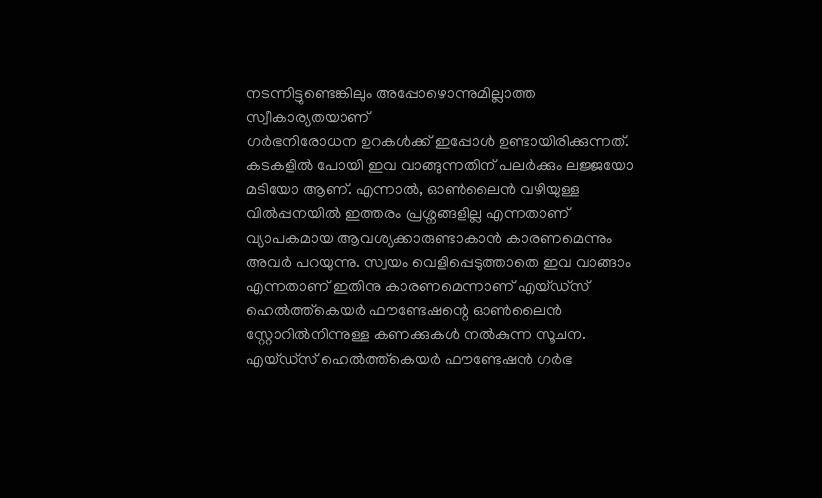നടന്നിട്ടുണ്ടെങ്കിലും അപ്പോഴൊന്നുമില്ലാത്ത സ്വീകാര്യതയാണ്
ഗര്‍ഭനിരോധന ഉറകള്‍ക്ക് ഇപ്പോള്‍ ഉണ്ടായിരിക്കുന്നത്. കടകളില്‍ പോയി ഇവ വാങ്ങുന്നതിന് പലര്‍ക്കും ലജ്ജയോ മടിയോ ആണ്. എന്നാല്‍, ഓണ്‍ലൈന്‍ വഴിയുള്ള വില്‍പ്പനയില്‍ ഇത്തരം പ്രശ്നങ്ങളില്ല എന്നതാണ് വ്യാപകമായ ആവശ്യക്കാരുണ്ടാകാന്‍ കാരണമെന്നും അവര്‍ പറയുന്നു. സ്വയം വെളിപ്പെടുത്താതെ ഇവ വാങ്ങാം എന്നതാണ് ഇതിനു കാരണമെന്നാണ് എയ്ഡ്സ് ഹെല്‍ത്ത്കെയര്‍ ഫൗണ്ടേഷന്റെ ഓണ്‍ലൈന്‍ സ്റ്റോറില്‍നിന്നുള്ള കണക്കുകള്‍ നല്‍കുന്ന സൂചന. എയ്ഡ്സ് ഹെല്‍ത്ത്കെയര്‍ ഫൗണ്ടേഷന്‍ ഗര്‍ഭ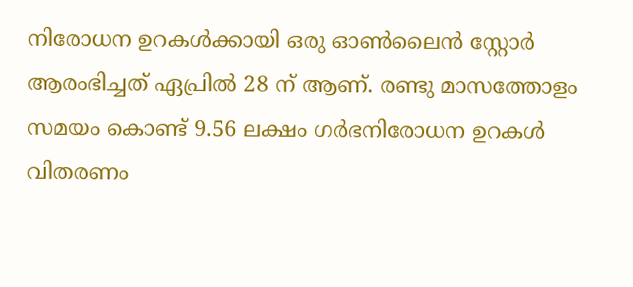നിരോധന ഉറകള്‍ക്കായി ഒരു ഓണ്‍ലൈന്‍ സ്റ്റോര്‍ ആരംഭിച്ചത് ഏപ്രില്‍ 28 ന് ആണ്. രണ്ടു മാസത്തോളം സമയം കൊണ്ട് 9.56 ലക്ഷം ഗര്‍ഭനിരോധന ഉറകള്‍ വിതരണം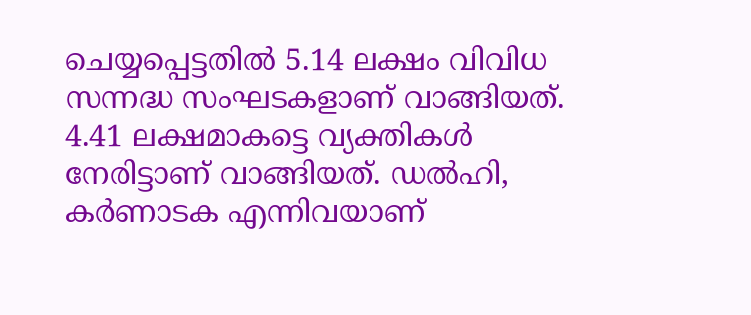ചെയ്യപ്പെട്ടതില്‍ 5.14 ലക്ഷം വിവിധ സന്നദ്ധ സംഘടകളാണ് വാങ്ങിയത്. 4.41 ലക്ഷമാകട്ടെ വ്യക്തികള്‍ നേരിട്ടാണ് വാങ്ങിയത്. ഡല്‍ഹി, കര്‍ണാടക എന്നിവയാണ്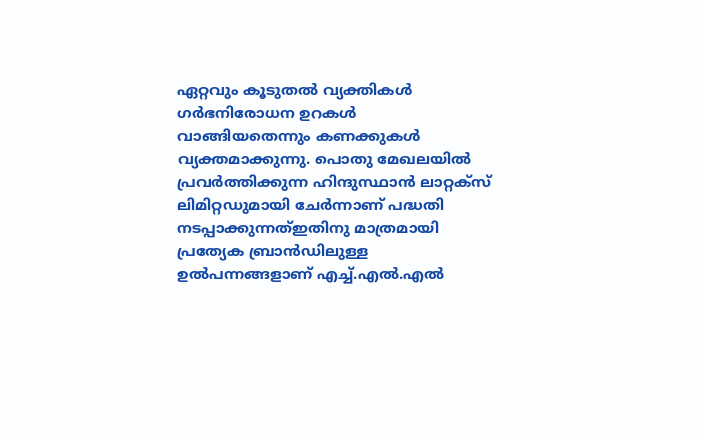ഏറ്റവും കൂടുതല്‍ വ്യക്തികള്‍ ഗര്‍ഭനിരോധന ഉറകള്‍ വാങ്ങിയതെന്നും കണക്കുകള്‍ വ്യക്തമാക്കുന്നു. പൊതു മേഖലയില്‍ പ്രവര്‍ത്തിക്കുന്ന ഹിന്ദുസ്ഥാന്‍ ലാറ്റക്സ് ലിമിറ്റഡുമായി ചേര്‍ന്നാണ് പദ്ധതി നടപ്പാക്കുന്നത്ഇതിനു മാത്രമായി പ്രത്യേക ബ്രാന്‍ഡിലുള്ള ഉല്‍പന്നങ്ങളാണ് എച്ച്.എല്‍.എല്‍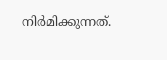നിര്‍മിക്കുന്നത്.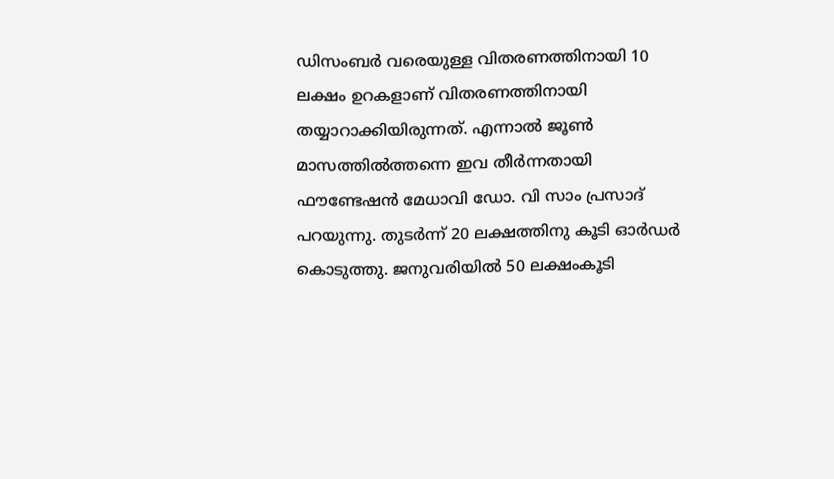ഡിസംബര്‍ വരെയുള്ള വിതരണത്തിനായി 10 ലക്ഷം ഉറകളാണ് വിതരണത്തിനായി തയ്യാറാക്കിയിരുന്നത്. എന്നാല്‍ ജൂണ്‍ മാസത്തില്‍ത്തന്നെ ഇവ തീര്‍ന്നതായി ഫൗണ്ടേഷന്‍ മേധാവി ഡോ. വി സാം പ്രസാദ് പറയുന്നു. തുടര്‍ന്ന് 20 ലക്ഷത്തിനു കൂടി ഓര്‍ഡര്‍ കൊടുത്തു. ജനുവരിയില്‍ 50 ലക്ഷംകൂടി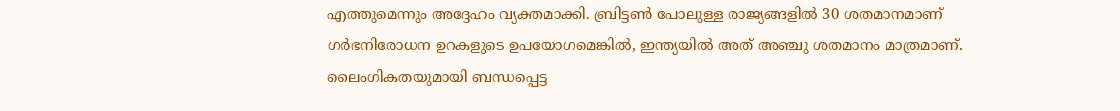എത്തുമെന്നും അദ്ദേഹം വ്യക്തമാക്കി. ബ്രിട്ടണ്‍ പോലുള്ള രാജ്യങ്ങളില്‍ 30 ശതമാനമാണ് ഗര്‍ഭനിരോധന ഉറകളുടെ ഉപയോഗമെങ്കില്‍, ഇന്ത്യയില്‍ അത് അഞ്ചു ശതമാനം മാത്രമാണ്. ലൈംഗികതയുമായി ബന്ധപ്പെട്ട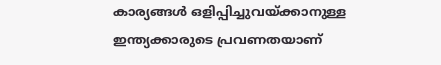കാര്യങ്ങള്‍ ഒളിപ്പിച്ചുവയ്ക്കാനുള്ള ഇന്ത്യക്കാരുടെ പ്രവണതയാണ്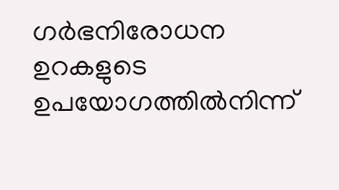ഗര്‍ഭനിരോധന ഉറകളുടെ ഉപയോഗത്തില്‍നിന്ന്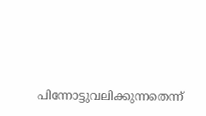പിന്നോട്ടുവലിക്കുന്നതെന്ന്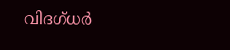വിദഗ്ധര്‍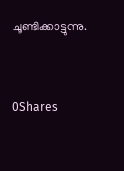ചൂണ്ടിക്കാട്ടുന്നു.



0Shares